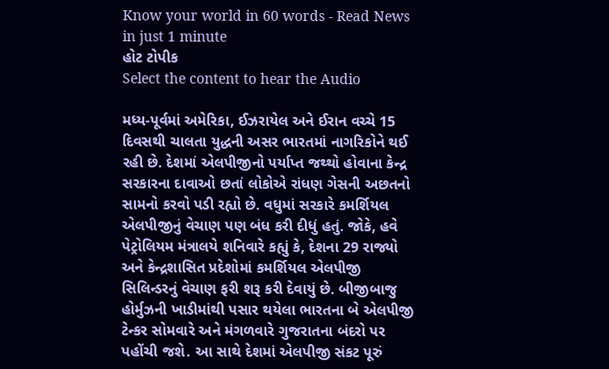Know your world in 60 words - Read News in just 1 minute
હોટ ટોપીક
Select the content to hear the Audio

મધ્ય-પૂર્વમાં અમેરિકા, ઈઝરાયેલ અને ઈરાન વચ્ચે 15 દિવસથી ચાલતા યુદ્ધની અસર ભારતમાં નાગરિકોને થઈ રહી છે. દેશમાં એલપીજીનો પર્યાપ્ત જથ્થો હોવાના કેન્દ્ર સરકારના દાવાઓ છતાં લોકોએ રાંધણ ગેસની અછતનો સામનો કરવો પડી રહ્યો છે. વધુમાં સરકારે કમર્શિયલ એલપીજીનું વેચાણ પણ બંધ કરી દીધું હતું. જોકે, હવે પેટ્રોલિયમ મંત્રાલયે શનિવારે કહ્યું કે, દેશના 29 રાજ્યો અને કેન્દ્રશાસિત પ્રદેશોમાં કમર્શિયલ એલપીજી સિલિન્ડરનું વેચાણ ફરી શરૂ કરી દેવાયું છે. બીજીબાજુ હોર્મુઝની ખાડીમાંથી પસાર થયેલા ભારતના બે એલપીજી ટેન્કર સોમવારે અને મંગળવારે ગુજરાતના બંદરો પર પહોંચી જશે. આ સાથે દેશમાં એલપીજી સંકટ પૂરું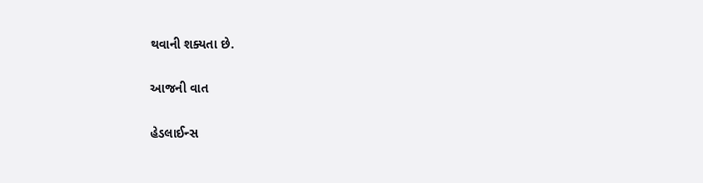થવાની શક્યતા છે.

આજની વાત

હેડલાઈન્સ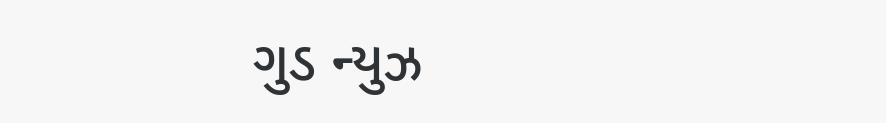ગુડ ન્યુઝ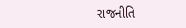રાજનીતિ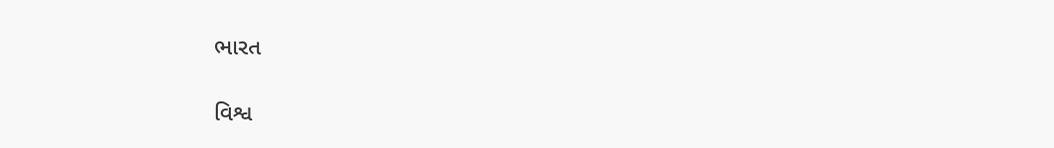ભારત

વિશ્વ